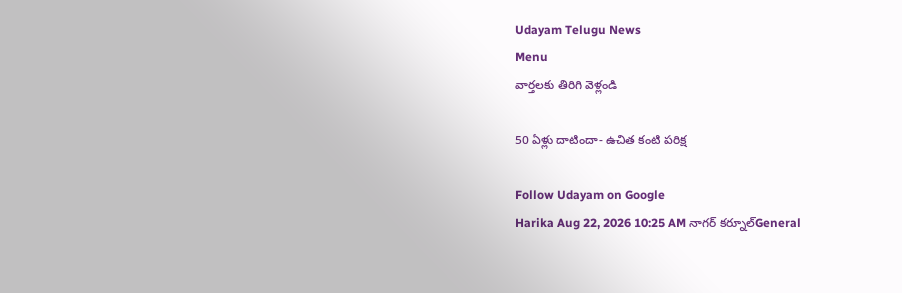Udayam Telugu News
Menu
వార్తలకు తిరిగి వెళ్లండి

50 ఏళ్లు దాటిందా- ఉచిత కంటి పరిక్ష

Follow Udayam on Google
Harika Aug 22, 2026 10:25 AM నాగర్ కర్నూల్General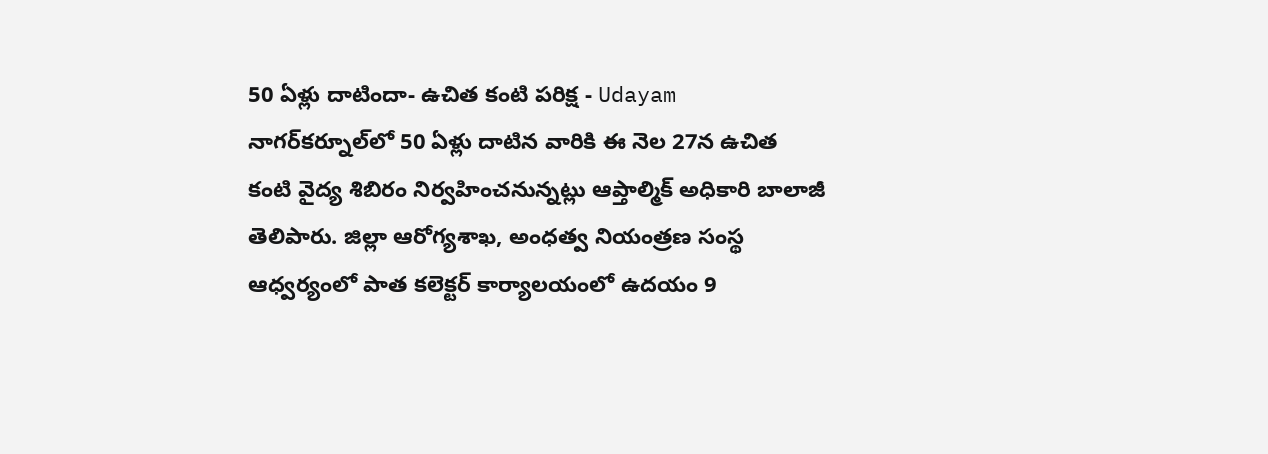50 ఏళ్లు దాటిందా- ఉచిత కంటి పరిక్ష - Udayam
నాగర్‌కర్నూల్‌లో 50 ఏళ్లు దాటిన వారికి ఈ నెల 27న ఉచిత కంటి వైద్య శిబిరం నిర్వహించనున్నట్లు ఆప్తాల్మిక్‌ అధికారి బాలాజీ తెలిపారు. జిల్లా ఆరోగ్యశాఖ, అంధత్వ నియంత్రణ సంస్థ ఆధ్వర్యంలో పాత కలెక్టర్‌ కార్యాలయంలో ఉదయం 9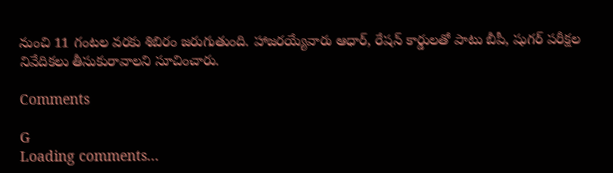నుంచి 11 గంటల వరకు శిబిరం జరుగుతుంది. హాజరయ్యేవారు ఆధార్‌, రేషన్‌ కార్డులతో పాటు బీపీ, షుగర్‌ పరీక్షల నివేదికలు తీసుకురావాలని సూచించారు.

Comments

G
Loading comments...